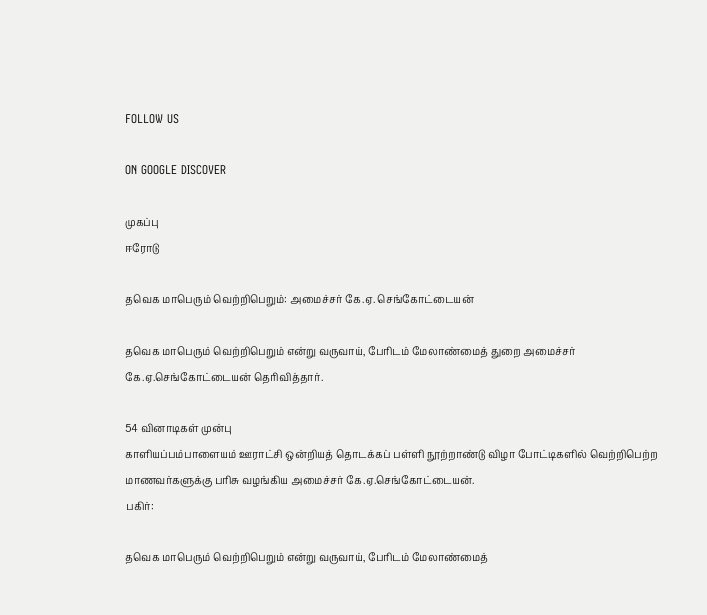FOLLOW US

ON GOOGLE DISCOVER

முகப்பு
ஈரோடு

தவெக மாபெரும் வெற்றிபெறும்: அமைச்சர் கே.ஏ. செங்கோட்டையன்

தவெக மாபெரும் வெற்றிபெறும் என்று வருவாய், பேரிடம் மேலாண்மைத் துறை அமைச்சர் கே.ஏ.செங்கோட்டையன் தெரிவித்தார்.

54 வினாடிகள் முன்பு
காளியப்பம்பாளையம் ஊராட்சி ஒன்றியத் தொடக்கப் பள்ளி நூற்றாண்டு விழா போட்டிகளில் வெற்றிபெற்ற மாணவர்களுக்கு பரிசு வழங்கிய அமைச்சர் கே.ஏ.செங்கோட்டையன்.
பகிர்:

தவெக மாபெரும் வெற்றிபெறும் என்று வருவாய், பேரிடம் மேலாண்மைத்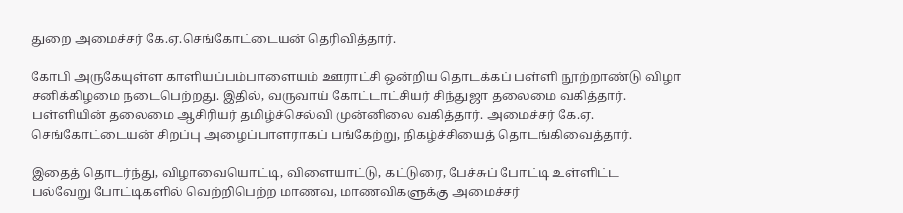துறை அமைச்சர் கே.ஏ.செங்கோட்டையன் தெரிவித்தார்.

கோபி அருகேயுள்ள காளியப்பம்பாளையம் ஊராட்சி ஒன்றிய தொடக்கப் பள்ளி நூற்றாண்டு விழா சனிக்கிழமை நடைபெற்றது. இதில், வருவாய் கோட்டாட்சியர் சிந்துஜா தலைமை வகித்தார். பள்ளியின் தலைமை ஆசிரியர் தமிழ்ச்செல்வி முன்னிலை வகித்தார். அமைச்சர் கே.ஏ. செங்கோட்டையன் சிறப்பு அழைப்பாளராகப் பங்கேற்று, நிகழ்ச்சியைத் தொடங்கிவைத்தார்.

இதைத் தொடர்ந்து, விழாவையொட்டி, விளையாட்டு, கட்டுரை, பேச்சுப் போட்டி உள்ளிட்ட பல்வேறு போட்டிகளில் வெற்றிபெற்ற மாணவ, மாணவிகளுக்கு அமைச்சர்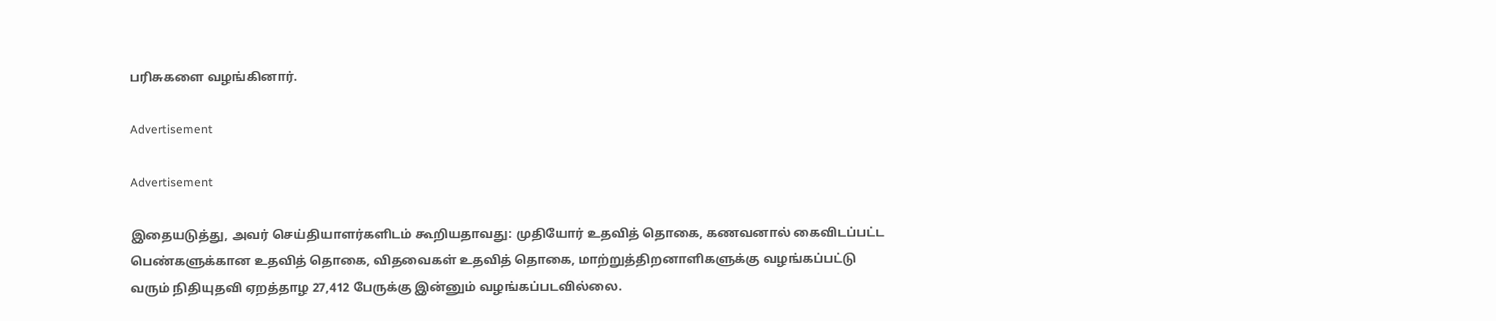பரிசுகளை வழங்கினார்.

Advertisement

Advertisement

இதையடுத்து, அவர் செய்தியாளர்களிடம் கூறியதாவது: முதியோர் உதவித் தொகை, கணவனால் கைவிடப்பட்ட பெண்களுக்கான உதவித் தொகை, விதவைகள் உதவித் தொகை, மாற்றுத்திறனாளிகளுக்கு வழங்கப்பட்டு வரும் நிதியுதவி ஏறத்தாழ 27,412 பேருக்கு இன்னும் வழங்கப்படவில்லை.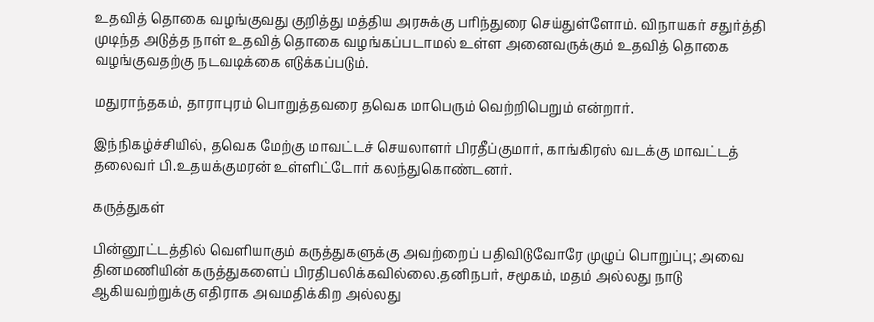உதவித் தொகை வழங்குவது குறித்து மத்திய அரசுக்கு பரிந்துரை செய்துள்ளோம். விநாயகர் சதுர்த்தி முடிந்த அடுத்த நாள் உதவித் தொகை வழங்கப்படாமல் உள்ள அனைவருக்கும் உதவித் தொகை வழங்குவதற்கு நடவடிக்கை எடுக்கப்படும்.

மதுராந்தகம், தாராபுரம் பொறுத்தவரை தவெக மாபெரும் வெற்றிபெறும் என்றார்.

இந்நிகழ்ச்சியில், தவெக மேற்கு மாவட்டச் செயலாளர் பிரதீப்குமார், காங்கிரஸ் வடக்கு மாவட்டத் தலைவர் பி.உதயக்குமரன் உள்ளிட்டோர் கலந்துகொண்டனர்.

கருத்துகள்

பின்னூட்டத்தில் வெளியாகும் கருத்துகளுக்கு அவற்றைப் பதிவிடுவோரே முழுப் பொறுப்பு; அவை தினமணியின் கருத்துகளைப் பிரதிபலிக்கவில்லை.தனிநபர், சமூகம், மதம் அல்லது நாடு ஆகியவற்றுக்கு எதிராக அவமதிக்கிற அல்லது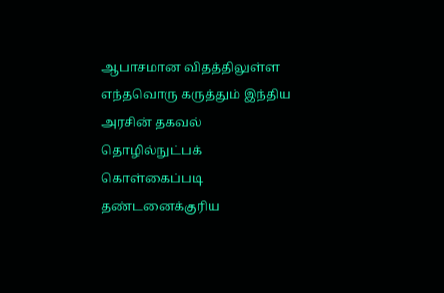ஆபாசமான விதத்திலுள்ள எந்தவொரு கருத்தும் இந்திய அரசின் தகவல் தொழில்நுட்பக் கொள்கைப்படி தண்டனைக்குரிய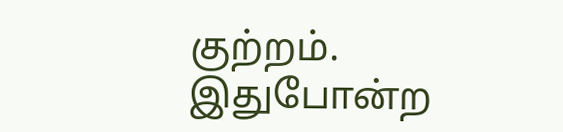குற்றம். இதுபோன்ற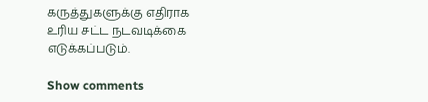கருத்துகளுக்கு எதிராக உரிய சட்ட நடவடிக்கை எடுக்கப்படும்.

Show comments